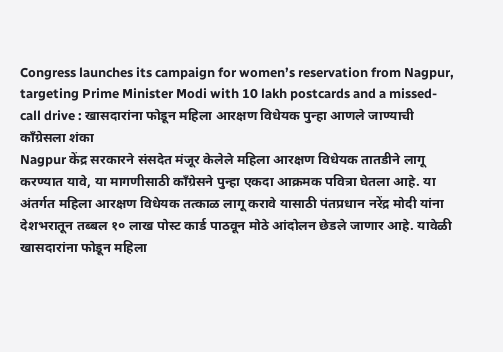Congress launches its campaign for women’s reservation from Nagpur, targeting Prime Minister Modi with 10 lakh postcards and a missed-call drive : खासदारांना फोडून महिला आरक्षण विधेयक पुन्हा आणले जाण्याची काँग्रेसला शंका
Nagpur केंद्र सरकारने संसदेत मंजूर केलेले महिला आरक्षण विधेयक तातडीने लागू करण्यात यावे, या मागणीसाठी काँग्रेसने पुन्हा एकदा आक्रमक पवित्रा घेतला आहे. या अंतर्गत महिला आरक्षण विधेयक तत्काळ लागू करावे यासाठी पंतप्रधान नरेंद्र मोदी यांना देशभरातून तब्बल १० लाख पोस्ट कार्ड पाठवून मोठे आंदोलन छेडले जाणार आहे. यावेळी खासदारांना फोडून महिला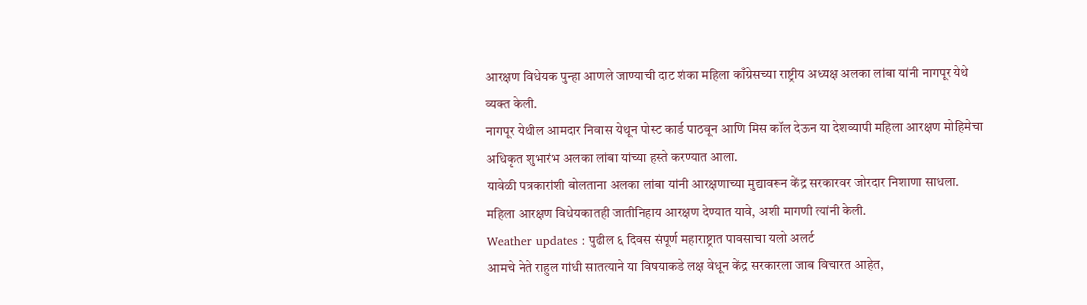आरक्षण विधेयक पुन्हा आणले जाण्याची दाट शंका महिला काँग्रेसच्या राष्ट्रीय अध्यक्ष अलका लांबा यांनी नागपूर येथे व्यक्त केली.
नागपूर येथील आमदार निवास येथून पोस्ट कार्ड पाठवून आणि मिस कॉल देऊन या देशव्यापी महिला आरक्षण मोहिमेचा अधिकृत शुभारंभ अलका लांबा यांच्या हस्ते करण्यात आला.
यावेळी पत्रकारांशी बोलताना अलका लांबा यांनी आरक्षणाच्या मुद्यावरून केंद्र सरकारवर जोरदार निशाणा साधला. महिला आरक्षण विधेयकातही जातीनिहाय आरक्षण देण्यात यावे, अशी मागणी त्यांनी केली.
Weather updates : पुढील ६ दिवस संपूर्ण महाराष्ट्रात पावसाचा यलो अलर्ट
आमचे नेते राहुल गांधी सातत्याने या विषयाकडे लक्ष वेधून केंद्र सरकारला जाब विचारत आहेत,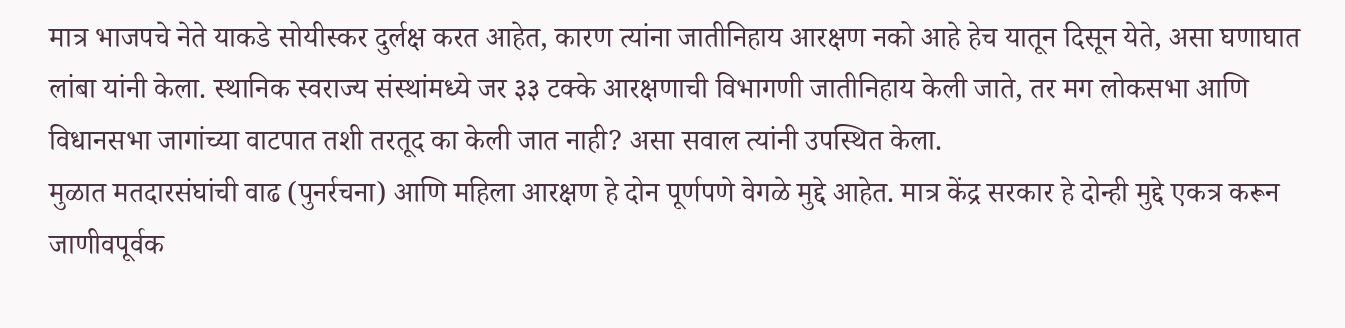मात्र भाजपचे नेते याकडे सोयीस्कर दुर्लक्ष करत आहेत, कारण त्यांना जातीनिहाय आरक्षण नको आहे हेच यातून दिसून येते, असा घणाघात लांबा यांनी केला. स्थानिक स्वराज्य संस्थांमध्ये जर ३३ टक्के आरक्षणाची विभागणी जातीनिहाय केली जाते, तर मग लोकसभा आणि विधानसभा जागांच्या वाटपात तशी तरतूद का केली जात नाही? असा सवाल त्यांनी उपस्थित केला.
मुळात मतदारसंघांची वाढ (पुनर्रचना) आणि महिला आरक्षण हे दोन पूर्णपणे वेगळे मुद्दे आहेत. मात्र केंद्र सरकार हे दोन्ही मुद्दे एकत्र करून जाणीवपूर्वक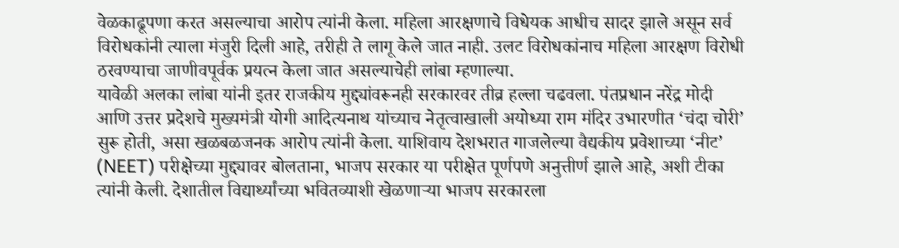वेळकाढूपणा करत असल्याचा आरोप त्यांनी केला. महिला आरक्षणाचे विधेयक आधीच सादर झाले असून सर्व विरोधकांनी त्याला मंजुरी दिली आहे, तरीही ते लागू केले जात नाही. उलट विरोधकांनाच महिला आरक्षण विरोधी ठरवण्याचा जाणीवपूर्वक प्रयत्न केला जात असल्याचेही लांबा म्हणाल्या.
यावेळी अलका लांबा यांनी इतर राजकीय मुद्द्यांवरूनही सरकारवर तीव्र हल्ला चढवला. पंतप्रधान नरेंद्र मोदी आणि उत्तर प्रदेशचे मुख्यमंत्री योगी आदित्यनाथ यांच्याच नेतृत्वाखाली अयोध्या राम मंदिर उभारणीत ‘चंदा चोरी’ सुरू होती, असा खळबळजनक आरोप त्यांनी केला. याशिवाय देशभरात गाजलेल्या वैद्यकीय प्रवेशाच्या ‘नीट’ (NEET) परीक्षेच्या मुद्द्यावर बोलताना, भाजप सरकार या परीक्षेत पूर्णपणे अनुत्तीर्ण झाले आहे, अशी टीका त्यांनी केली. देशातील विद्यार्थ्यांच्या भवितव्याशी खेळणाऱ्या भाजप सरकारला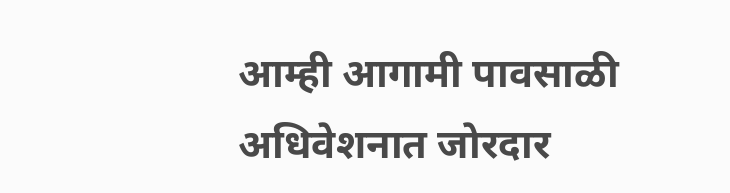आम्ही आगामी पावसाळी अधिवेशनात जोरदार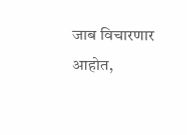जाब विचारणार आहोत,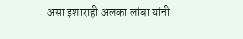असा इशाराही अलका लांबा यांनी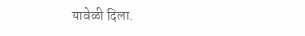यावेळी दिला.